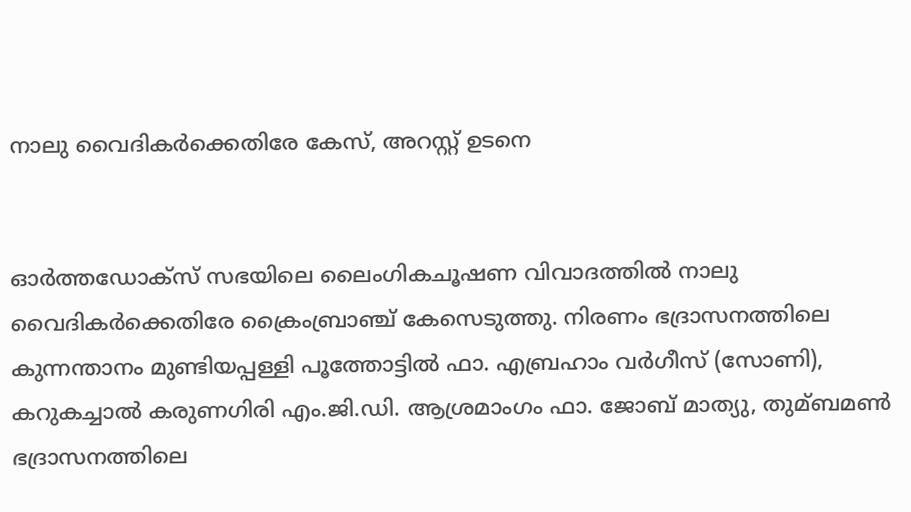നാലു വൈദികര്‍ക്കെതിരേ കേസ്, അറസ്റ്റ് ഉടനെ


ഓര്‍ത്തഡോക്സ് സഭയിലെ ലൈംഗികചൂഷണ വിവാദത്തില്‍ നാലു വൈദികര്‍ക്കെതിരേ ക്രൈംബ്രാഞ്ച് കേസെടുത്തു. നിരണം ഭദ്രാസനത്തിലെ കുന്നന്താനം മുണ്ടിയപ്പള്ളി പൂത്തോട്ടില്‍ ഫാ. എബ്രഹാം വര്‍ഗീസ് (സോണി), കറുകച്ചാല്‍ കരുണഗിരി എം.ജി.ഡി. ആശ്രമാംഗം ഫാ. ജോബ് മാത്യു, തുമ്ബമണ്‍ ഭദ്രാസനത്തിലെ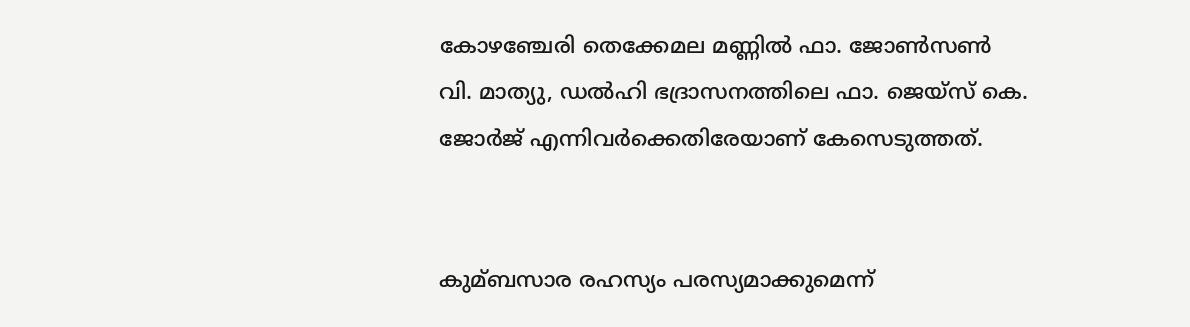കോഴഞ്ചേരി തെക്കേമല മണ്ണില്‍ ഫാ. ജോണ്‍സണ്‍ വി. മാത്യു, ഡല്‍ഹി ഭദ്രാസനത്തിലെ ഫാ. ജെയ്‌സ് കെ. ജോര്‍ജ് എന്നിവര്‍ക്കെതിരേയാണ് കേസെടുത്തത്.


കുമ്ബസാര രഹസ്യം പരസ്യമാക്കുമെന്ന്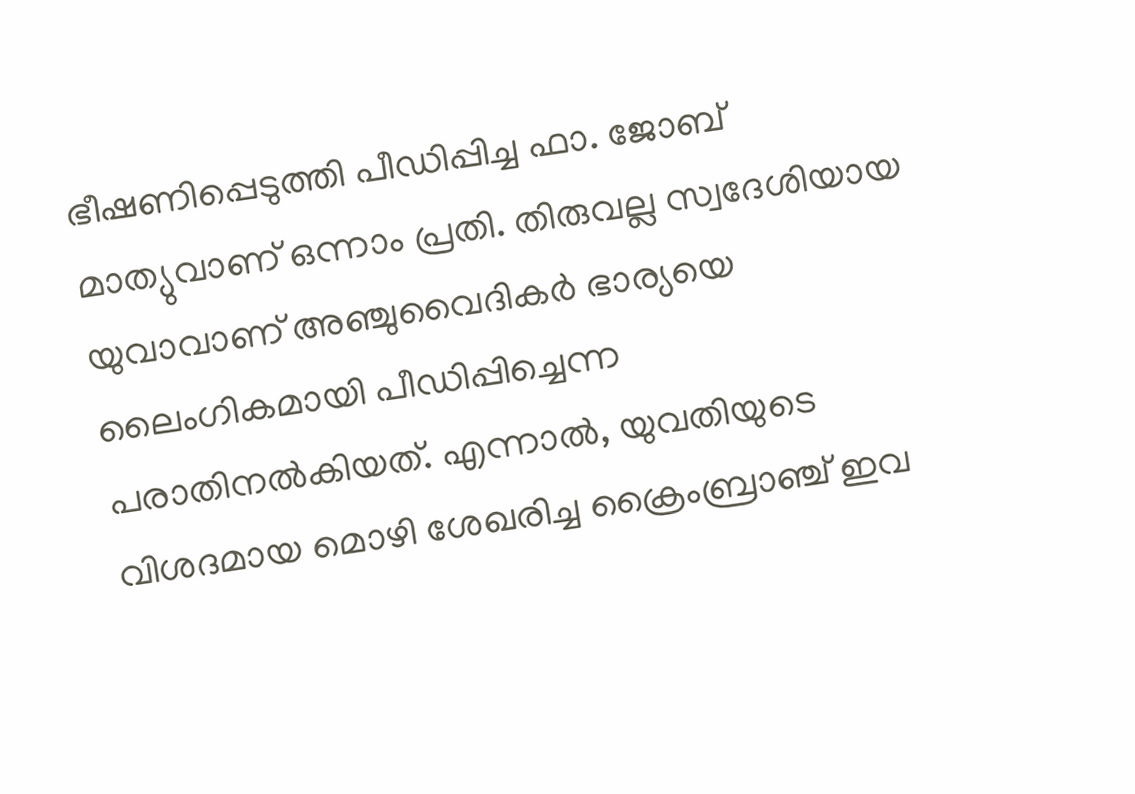ഭീഷണിപ്പെടുത്തി പീഡിപ്പിച്ച ഫാ. ജോബ് മാത്യുവാണ് ഒന്നാം പ്രതി. തിരുവല്ല സ്വദേശിയായ യുവാവാണ് അഞ്ചുവൈദികര്‍ ഭാര്യയെ ലൈംഗികമായി പീഡിപ്പിച്ചെന്ന പരാതിനല്‍കിയത്. എന്നാല്‍, യുവതിയുടെ വിശദമായ മൊഴി ശേഖരിച്ച ക്രൈംബ്രാഞ്ച് ഇവ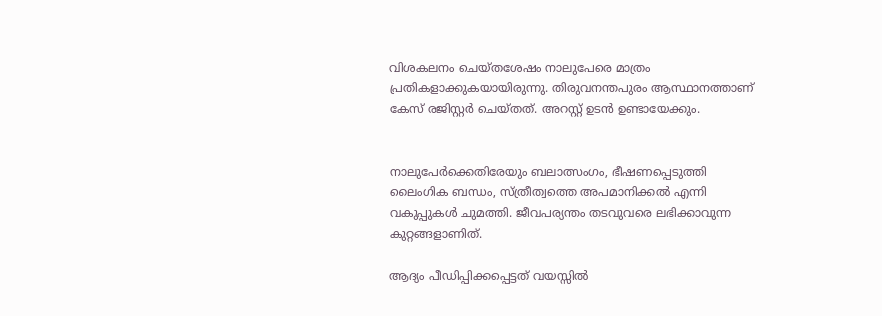വിശകലനം ചെയ്തശേഷം നാലുപേരെ മാത്രം പ്രതികളാക്കുകയായിരുന്നു. തിരുവനന്തപുരം ആസ്ഥാനത്താണ് കേസ് രജിസ്റ്റര്‍ ചെയ്തത്. അറസ്റ്റ് ഉടന്‍ ഉണ്ടായേക്കും.


നാലുപേര്‍ക്കെതിരേയും ബലാത്സംഗം, ഭീഷണപ്പെടുത്തി ലൈംഗിക ബന്ധം, സ്ത്രീത്വത്തെ അപമാനിക്കല്‍ എന്നി വകുപ്പുകള്‍ ചുമത്തി. ജീവപര്യന്തം തടവുവരെ ലഭിക്കാവുന്ന കുറ്റങ്ങളാണിത്.

ആദ്യം പീഡിപ്പിക്കപ്പെട്ടത് വയസ്സില്‍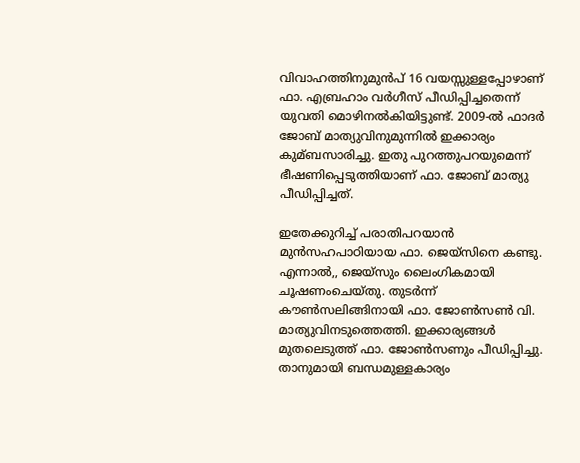വിവാഹത്തിനുമുന്‍പ്‌ 16 വയസ്സുള്ളപ്പോഴാണ് ഫാ. എബ്രഹാം വര്‍ഗീസ് പീഡിപ്പിച്ചതെന്ന് യുവതി മൊഴിനല്‍കിയിട്ടുണ്ട്. 2009-ല്‍ ഫാദര്‍ ജോബ് മാത്യുവിനുമുന്നില്‍ ഇക്കാര്യം കുമ്ബസാരിച്ചു. ഇതു പുറത്തുപറയുമെന്ന്‌ ഭീഷണിപ്പെടുത്തിയാണ് ഫാ. ജോബ് മാത്യു പീഡിപ്പിച്ചത്.

ഇതേക്കുറിച്ച്‌ പരാതിപറയാന്‍ മുന്‍സഹപാഠിയായ ഫാ. ജെയ്‌സിനെ കണ്ടു. എന്നാല്‍,, ജെയ്‌സും ലൈംഗികമായി ചൂഷണംചെയ്തു. തുടര്‍ന്ന് കൗണ്‍സലിങ്ങിനായി ഫാ. ജോണ്‍സണ്‍ വി. മാത്യുവിനടുത്തെത്തി. ഇക്കാര്യങ്ങള്‍ മുതലെടുത്ത് ഫാ. ജോണ്‍സണും പീഡിപ്പിച്ചു. താനുമായി ബന്ധമുള്ളകാര്യം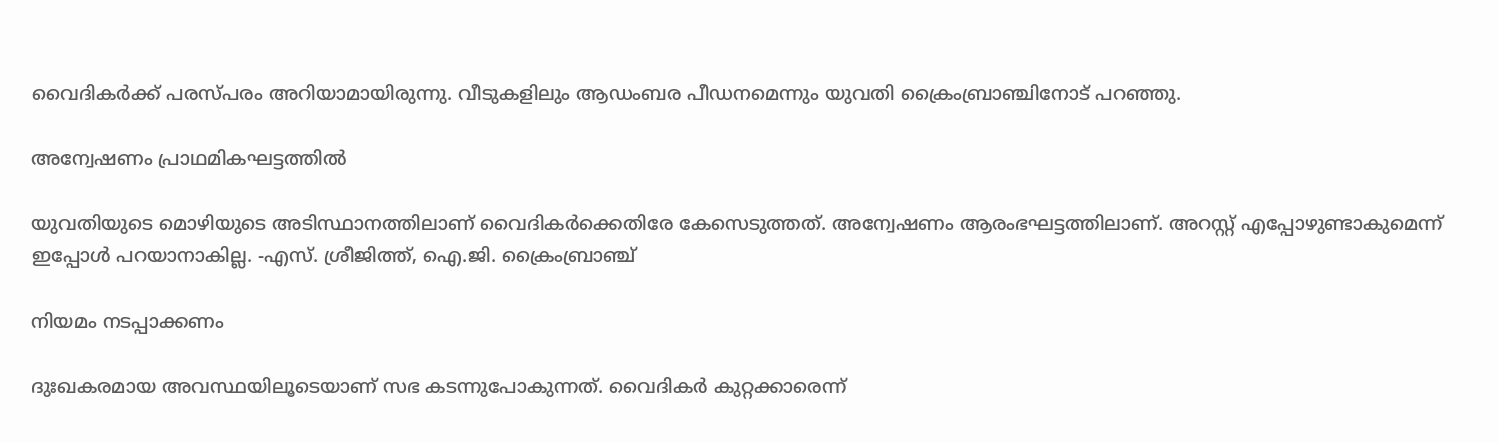വൈദികര്‍ക്ക്‌ പരസ്പരം അറിയാമായിരുന്നു. വീടുകളിലും ആഡംബര പീഡനമെന്നും യുവതി ക്രൈംബ്രാഞ്ചിനോട് പറഞ്ഞു.

അന്വേഷണം പ്രാഥമികഘട്ടത്തില്‍

യുവതിയുടെ മൊഴിയുടെ അടിസ്ഥാനത്തിലാണ് വൈദികര്‍ക്കെതിരേ കേസെടുത്തത്. അന്വേഷണം ആരംഭഘട്ടത്തിലാണ്. അറസ്റ്റ് എപ്പോഴുണ്ടാകുമെന്ന് ഇപ്പോള്‍ പറയാനാകില്ല. -എസ്. ശ്രീജിത്ത്, ഐ.ജി. ക്രൈംബ്രാഞ്ച്

നിയമം നടപ്പാക്കണം

ദുഃഖകരമായ അവസ്ഥയിലൂടെയാണ് സഭ കടന്നുപോകുന്നത്. വൈദികര്‍ കുറ്റക്കാരെന്ന്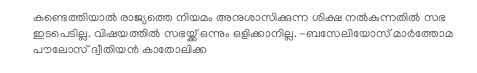കണ്ടെത്തിയാല്‍ രാജ്യത്തെ നിയമം അനുശാസിക്കുന്ന ശിക്ഷ നല്‍കുന്നതില്‍ സഭ ഇടപെടില്ല. വിഷയത്തില്‍ സഭയ്ക്ക് ഒന്നും ഒളിക്കാനില്ല. -ബസേലിയോസ് മാര്‍ത്തോമ പൗലോസ് ദ്വീതിയന്‍ കാതോലിക്ക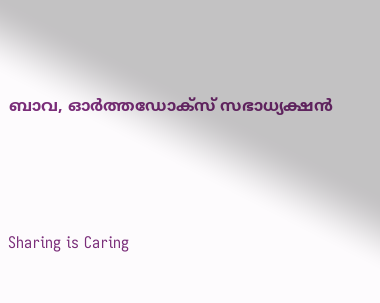ബാവ, ഓര്‍ത്തഡോക്സ് സഭാധ്യക്ഷന്‍



Sharing is Caring